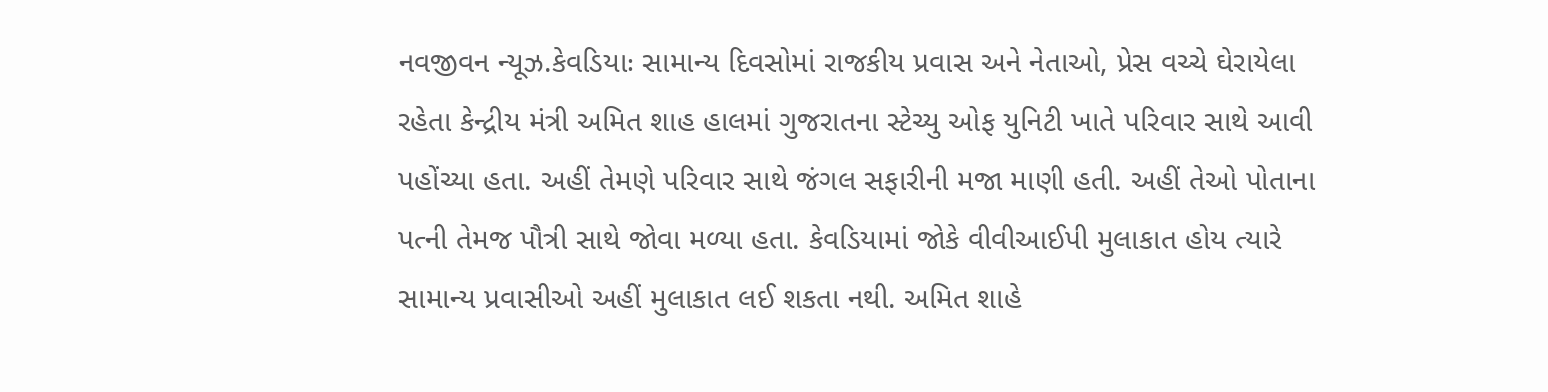નવજીવન ન્યૂઝ.કેવડિયાઃ સામાન્ય દિવસોમાં રાજકીય પ્રવાસ અને નેતાઓ, પ્રેસ વચ્ચે ઘેરાયેલા રહેતા કેન્દ્રીય મંત્રી અમિત શાહ હાલમાં ગુજરાતના સ્ટેચ્યુ ઓફ યુનિટી ખાતે પરિવાર સાથે આવી પહોંચ્યા હતા. અહીં તેમણે પરિવાર સાથે જંગલ સફારીની મજા માણી હતી. અહીં તેઓ પોતાના પત્ની તેમજ પૌત્રી સાથે જોવા મળ્યા હતા. કેવડિયામાં જોકે વીવીઆઈપી મુલાકાત હોય ત્યારે સામાન્ય પ્રવાસીઓ અહીં મુલાકાત લઈ શકતા નથી. અમિત શાહે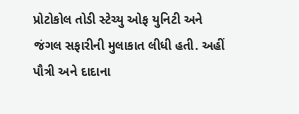પ્રોટોકોલ તોડી સ્ટેચ્યુ ઓફ યુનિટી અને જંગલ સફારીની મુલાકાત લીધી હતી. અહીં પૌત્રી અને દાદાના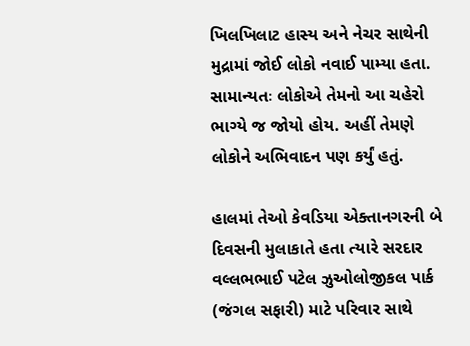ખિલખિલાટ હાસ્ય અને નેચર સાથેની મુદ્રામાં જોઈ લોકો નવાઈ પામ્યા હતા. સામાન્યતઃ લોકોએ તેમનો આ ચહેરો ભાગ્યે જ જોયો હોય. અહીં તેમણે લોકોને અભિવાદન પણ કર્યું હતું.

હાલમાં તેઓ કેવડિયા એક્તાનગરની બે દિવસની મુલાકાતે હતા ત્યારે સરદાર વલ્લભભાઈ પટેલ ઝુઓલોજીકલ પાર્ક (જંગલ સફારી) માટે પરિવાર સાથે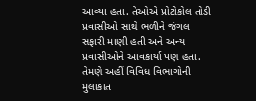આવ્યા હતા. તેઓએ પ્રોટોકોલ તોડી પ્રવાસીઓ સાથે ભળીને જંગલ સફારી માણી હતી અને અન્ય પ્રવાસીઓને આવકાર્યા પણ હતા. તેમણે અહીં વિવિધ વિભાગોની મુલાકાત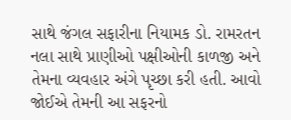સાથે જંગલ સફારીના નિયામક ડો. રામરતન નલા સાથે પ્રાણીઓ પક્ષીઓની કાળજી અને તેમના વ્યવહાર અંગે પૃચ્છા કરી હતી. આવો જોઈએ તેમની આ સફરનો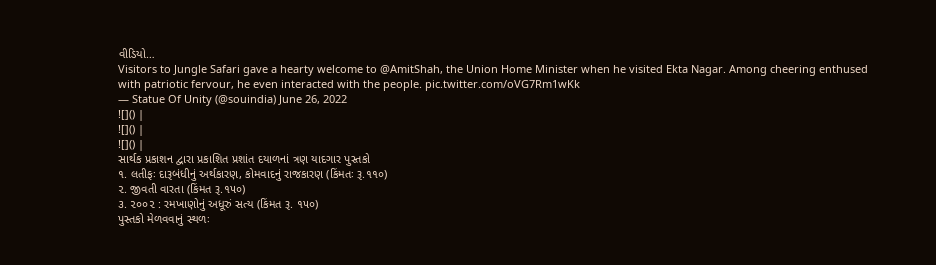વીડિયો…
Visitors to Jungle Safari gave a hearty welcome to @AmitShah, the Union Home Minister when he visited Ekta Nagar. Among cheering enthused with patriotic fervour, he even interacted with the people. pic.twitter.com/oVG7Rm1wKk
— Statue Of Unity (@souindia) June 26, 2022
![]() |
![]() |
![]() |
સાર્થક પ્રકાશન દ્વારા પ્રકાશિત પ્રશાંત દયાળનાં ત્રણ યાદગાર પુસ્તકો
૧. લતીફઃ દારૂબંધીનું અર્થકારણ, કોમવાદનું રાજકારણ (કિંમતઃ રૂ.૧૧૦)
૨. જીવતી વારતા (કિંમત રૂ.૧૫૦)
૩. ૨૦૦૨ : રમખાણોનું અધૂરું સત્ય (કિંમત રૂ. ૧૫૦)
પુસ્તકો મેળવવાનું સ્થળઃ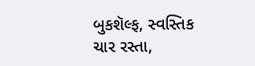બુકશૅલ્ફ, સ્વસ્તિક ચાર રસ્તા,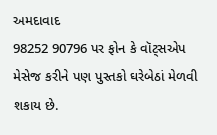અમદાવાદ
98252 90796 પર ફોન કે વૉટ્સએપ મેસેજ કરીને પણ પુસ્તકો ઘરેબેઠાં મેળવી શકાય છે.